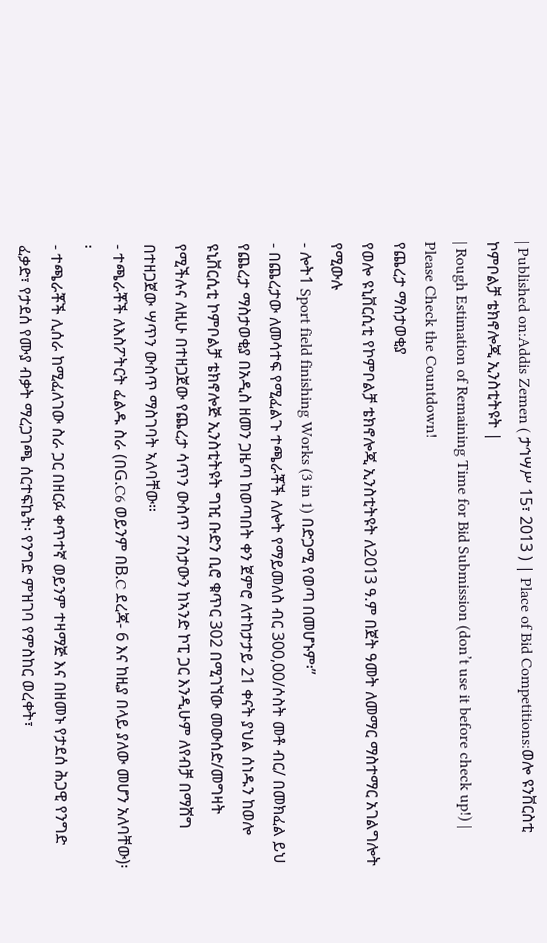| Published on:Addis Zemen ( ታኅሣሥ 15፣ 2013 ) | Place of Bid Competitions:ወሎ ዩንቨርስቲ ኮምቦልቻ ቴክኖሎጂ ኢንስቲትዩት |
| Rough Estimation of Remaining Time for Bid Submission (don’t use it before check up!) |
Please Check the Countdown!
የጨረታ ማስታወቂያ
የወሎ ዩኒቨርሲቲ የኮምቦልቻ ቴክኖሎጂ ኢንስቲትዩት ለ2013 ዓ.ም በጀት ዓመት ለመማር ማስተማር አገልግሎት የሚውሉ
- ሎት1 Sport field finishing Works (3 in 1) በድጋሚ የወጣ በመሆኑም፡”
- በጨረታው ለመሳተፍ የሚፈልጉ ተጫራቾች ለሎት የማይመለስ ብር 300,00/ሶስት መቶ ብር/ በመክፈል ይህ የጨረታ ማስታወቂያ በአዲስ ዘመን ጋዜጣ ከወጣበት ቀን ጀምሮ ለተከታታይ 21 ቀናት ያህል ሰነዱን ከወሎ ዩኒቨርሲቲ ኮምቦልቻ ቴክኖሎጅ ኢንስቲትዩት ግዢ ቡድን ቢሮ ቁጥር 302 በሚገኘው መውሰድ/መግዛት የሚችሉና ለዚሁ በተዘጋጀው የጨረታ ሳጥን ውስጥ ፖስታውን ከኣንድ ኮፒ ጋር እንዲሁም ለየብቻ በማሸግ በተዘጋጀው ሣጥን ውስጥ ማስገባት ኣለባቸው።
- ተጫራቾች ለእስፖትርት ፈልዱ ስራ (በG.C6 ወይንም በB.C ደረጃ- 6 እና ከዚያ በላይ ያለው መሆን አለባቸው)፡፡
- ተጫራቾች ሊሰራ ከሚፈለገው ስራ ጋር በዘርፉ ቀጥተኛ ወይንም ተዛማጅ እና በዘመኑ የታደሰ ሕጋዊ የንግድ ፈቃድ፣ የታደሰ የሙያ ብቃት ማረጋገጫ ሰርተፍኬት፡ የንግድ ምዝገባ የምስከር ወረቀት፣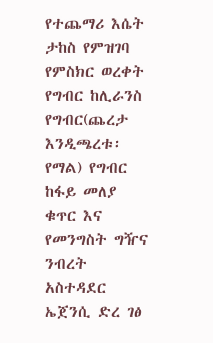የተጨማሪ እሴት ታከስ የምዝገባ የምስክር ወረቀት የግብር ከሊራንስ የግብር(ጨረታ እንዲጫረቱ፡ የማል) የግብር ከፋይ መለያ ቁጥር እና የመንግስት ግዥና ንብረት አስተዳደር ኤጀንሲ ድረ ገፅ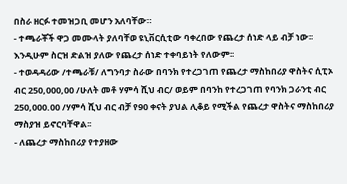በስራ ዘርፉ ተመዝጋቢ መሆን አለባቸው።
- ተጫራቾች ዋጋ መሙላት ያለባቸወ ዩኒቨርሲቲው ባቀረበው የጨረታ ሰነድ ላይ ብቻ ነው፡፡ እንዲሁም ስርዝ ድልዝ ያለው የጨረታ ሰነድ ተቀባይነት የለውም፡፡
- ተወዳዳሪው /ተጫራቹ/ ለግንባታ ስራው በባንክ የተረጋገጠ የጨረታ ማስከበሪያ ዋስትና ሲፒኦ ብር 250,000,00 /ሁለት መቶ ሃምሳ ሺህ ብር/ ወይም በባንከ የተረጋገጠ የባንክ ጋራንቲ ብር 250,000.00 /ሃምሳ ሺህ ብር ብቻ የ90 ቀናት ያህል ሊቆይ የሚችል የጨረታ ዋስትና ማስከበሪያ ማስያዝ ይኖርባቸዋል፡፡
- ለጨረታ ማስከበሪያ የተያዘው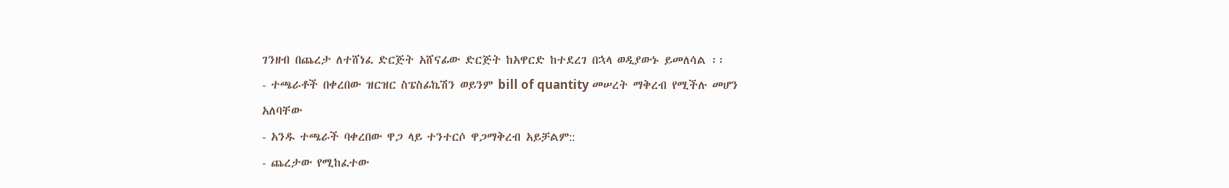ገንዘብ በጨረታ ለተሸነፈ ድርጅት አሸናፊው ድርጅት ከአዋርድ ከተደረገ በኋላ ወዲያውኑ ይመለሳል ፡፡
- ተጫራቶች በቀረበው ዝርዝር ስፔስፊኬሽን ወይንም bill of quantity መሠረት ማቅረብ የሚችሉ መሆን አለባቸው
- አንዱ ተጫራች ባቀረበው ዋጋ ላይ ተንተርሶ ዋጋማቅረብ አይቻልም::
- ጨረታው የሚከፈተው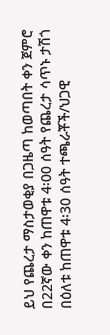ይህ የጨረታ ማስታወቂያ በጋዜጣ ከወጣበት ቀን ጀምሮ በ22ኛው ቀን ከጠዋቱ 4፡00 ሰዓት የጨረታ ሳጥኑ ታሽጎ በዕለቱ ከጠዋቱ 4፡30 ሰዓት ተጫራቾች/ህጋዊ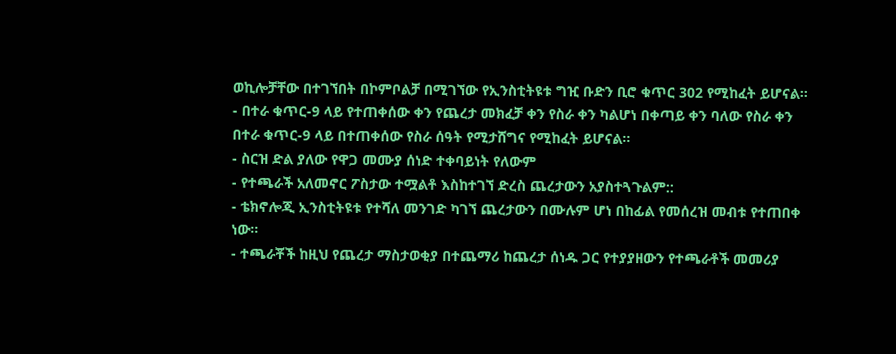ወኪሎቻቸው በተገኘበት በኮምቦልቻ በሚገኘው የኢንስቲትዩቱ ግዢ ቡድን ቢሮ ቁጥር 302 የሚከፈት ይሆናል፡፡
- በተራ ቁጥር-9 ላይ የተጠቀሰው ቀን የጨረታ መክፈቻ ቀን የስራ ቀን ካልሆነ በቀጣይ ቀን ባለው የስራ ቀን በተራ ቁጥር-9 ላይ በተጠቀሰው የስራ ሰዓት የሚታሸግና የሚከፈት ይሆናል፡፡
- ስርዝ ድል ያለው የዋጋ መሙያ ሰነድ ተቀባይነት የለውም
- የተጫራች አለመኖር ፖስታው ተሟልቶ እስከተገኘ ድረስ ጨረታውን አያስተጓጉልም::
- ቴክኖሎጂ ኢንስቲትዩቱ የተሻለ መንገድ ካገኘ ጨረታውን በሙሉም ሆነ በከፊል የመሰረዝ መብቱ የተጠበቀ ነው።
- ተጫራቾች ከዚህ የጨረታ ማስታወቂያ በተጨማሪ ከጨረታ ሰነዱ ጋር የተያያዘውን የተጫራቶች መመሪያ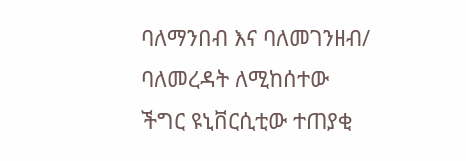ባለማንበብ እና ባለመገንዘብ/ ባለመረዳት ለሚከሰተው ችግር ዩኒቨርሲቲው ተጠያቂ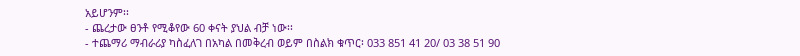አይሆንም፡፡
- ጨረታው ፀንቶ የሚቆየው 60 ቀናት ያህል ብቻ ነው፡፡
- ተጨማሪ ማብራሪያ ካስፈለገ በአካል በመቅረብ ወይም በስልክ ቁጥር፡ 033 851 41 20/ 03 38 51 90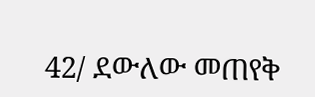42/ ደውለው መጠየቅ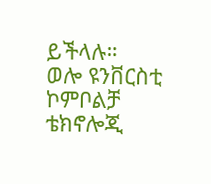ይችላሉ።
ወሎ ዩንቨርስቲ ኮምቦልቻ ቴክኖሎጂ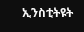ኢንስቲትዩት